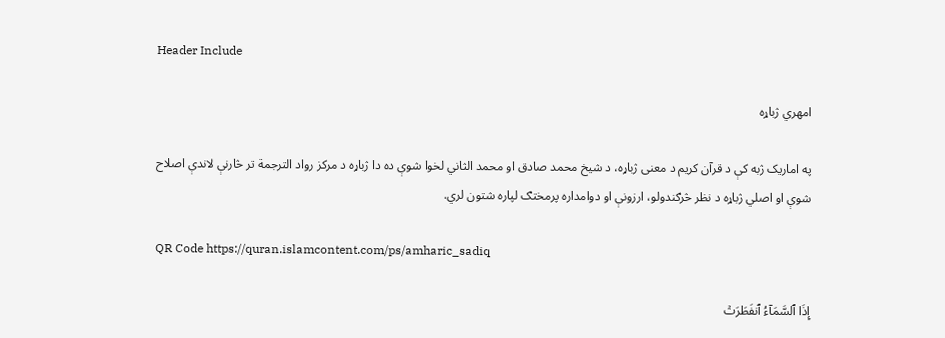Header Include

امهري ژباړه

په اماریک ژبه کې د قرآن کریم د معنی ژباړه، د شیخ محمد صادق او محمد الثاني لخوا شوې ده دا ژباړه د مرکز رواد الترجمة تر څارنې لاندې اصلاح شوې او اصلي ژباړه د نظر څرګندولو، ارزونې او دوامداره پرمختګ لپاره شتون لري.

QR Code https://quran.islamcontent.com/ps/amharic_sadiq

إِذَا ٱلسَّمَآءُ ٱنفَطَرَتۡ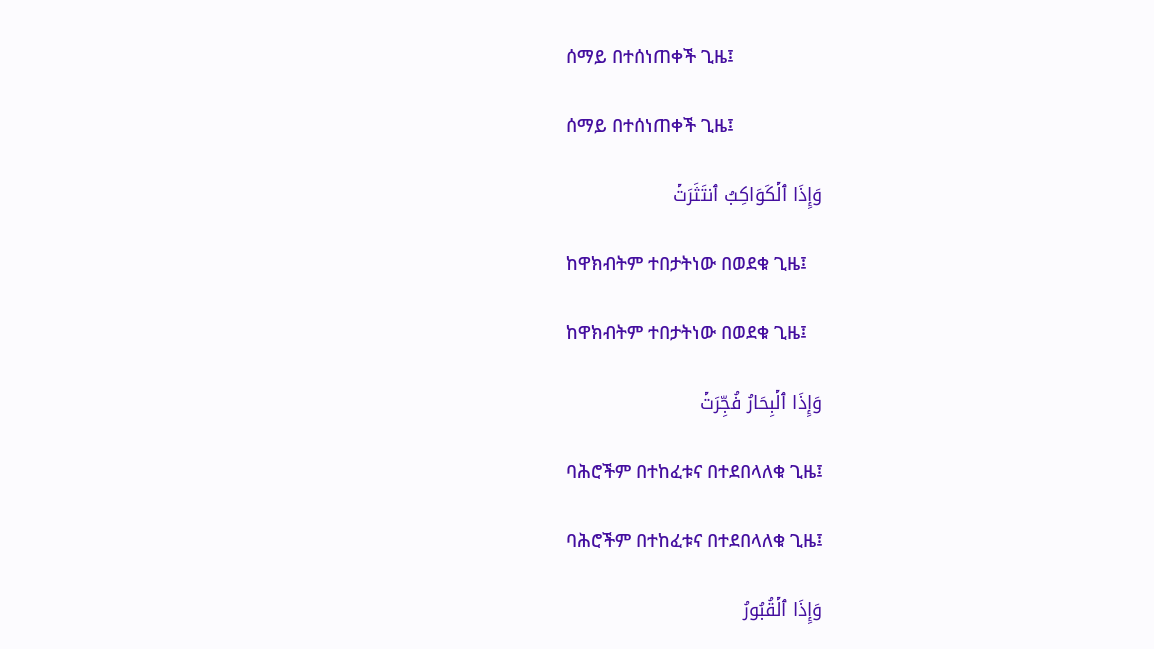ሰማይ በተሰነጠቀች ጊዜ፤

ሰማይ በተሰነጠቀች ጊዜ፤

وَإِذَا ٱلۡكَوَاكِبُ ٱنتَثَرَتۡ

ከዋክብትም ተበታትነው በወደቁ ጊዜ፤

ከዋክብትም ተበታትነው በወደቁ ጊዜ፤

وَإِذَا ٱلۡبِحَارُ فُجِّرَتۡ

ባሕሮችም በተከፈቱና በተደበላለቁ ጊዜ፤

ባሕሮችም በተከፈቱና በተደበላለቁ ጊዜ፤

وَإِذَا ٱلۡقُبُورُ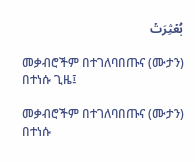بُعۡثِرَتۡ

መቃብሮችም በተገለባበጡና (ሙታን) በተነሱ ጊዜ፤

መቃብሮችም በተገለባበጡና (ሙታን) በተነሱ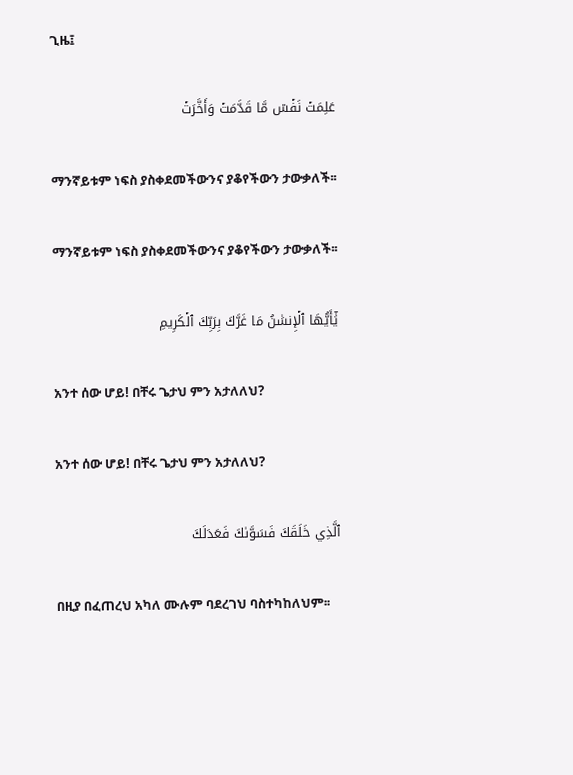ጊዜ፤

عَلِمَتۡ نَفۡسٞ مَّا قَدَّمَتۡ وَأَخَّرَتۡ

ማንኛይቱም ነፍስ ያስቀደመችውንና ያቆየችውን ታውቃለች፡፡

ማንኛይቱም ነፍስ ያስቀደመችውንና ያቆየችውን ታውቃለች፡፡

يَٰٓأَيُّهَا ٱلۡإِنسَٰنُ مَا غَرَّكَ بِرَبِّكَ ٱلۡكَرِيمِ

አንተ ሰው ሆይ! በቸሩ ጌታህ ምን አታለለህ?

አንተ ሰው ሆይ! በቸሩ ጌታህ ምን አታለለህ?

ٱلَّذِي خَلَقَكَ فَسَوَّىٰكَ فَعَدَلَكَ

በዚያ በፈጠረህ አካለ ሙሉም ባደረገህ ባስተካከለህም፡፡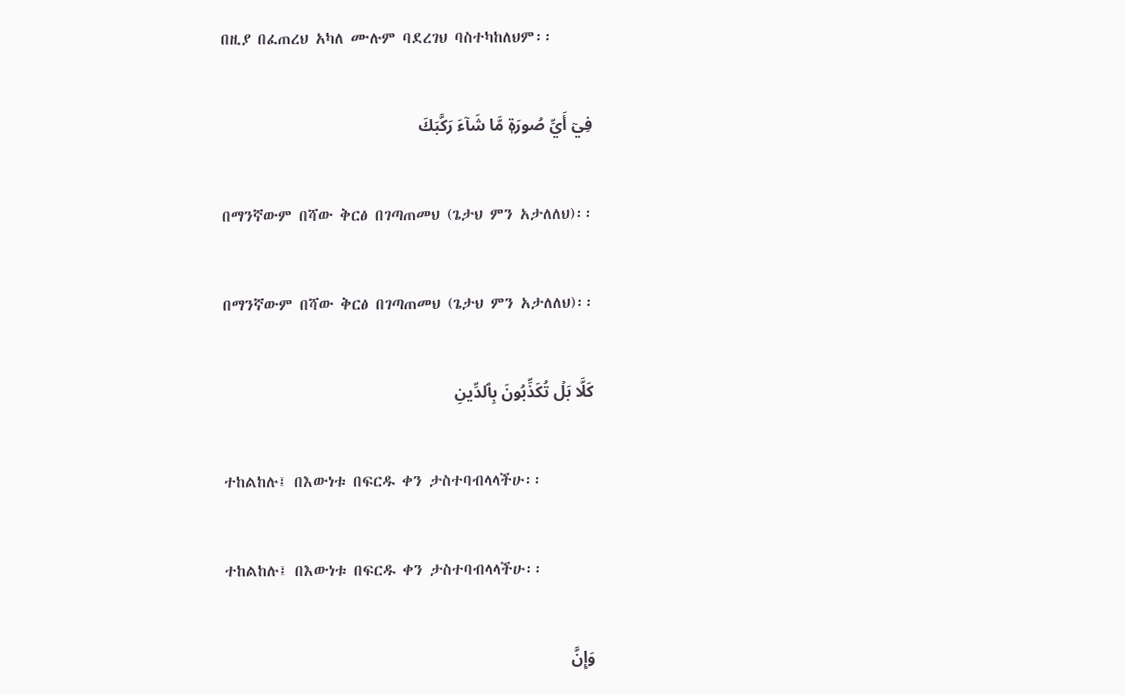በዚያ በፈጠረህ አካለ ሙሉም ባደረገህ ባስተካከለህም፡፡

فِيٓ أَيِّ صُورَةٖ مَّا شَآءَ رَكَّبَكَ

በማንኛውም በሻው ቅርፅ በገጣጠመህ (ጌታህ ምን አታለለህ)፡፡

በማንኛውም በሻው ቅርፅ በገጣጠመህ (ጌታህ ምን አታለለህ)፡፡

كَلَّا بَلۡ تُكَذِّبُونَ بِٱلدِّينِ

ተከልከሉ፤ በእውነቱ በፍርዱ ቀን ታስተባብላላችሁ፡፡

ተከልከሉ፤ በእውነቱ በፍርዱ ቀን ታስተባብላላችሁ፡፡

وَإِنَّ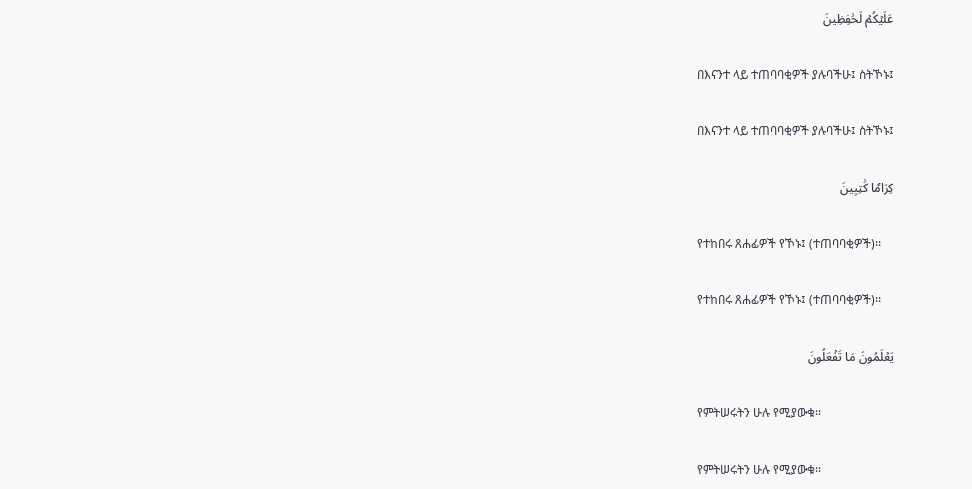عَلَيۡكُمۡ لَحَٰفِظِينَ

በእናንተ ላይ ተጠባባቂዎች ያሉባችሁ፤ ስትኾኑ፤

በእናንተ ላይ ተጠባባቂዎች ያሉባችሁ፤ ስትኾኑ፤

كِرَامٗا كَٰتِبِينَ

የተከበሩ ጸሐፊዎች የኾኑ፤ (ተጠባባቂዎች)፡፡

የተከበሩ ጸሐፊዎች የኾኑ፤ (ተጠባባቂዎች)፡፡

يَعۡلَمُونَ مَا تَفۡعَلُونَ

የምትሠሩትን ሁሉ የሚያውቁ፡፡

የምትሠሩትን ሁሉ የሚያውቁ፡፡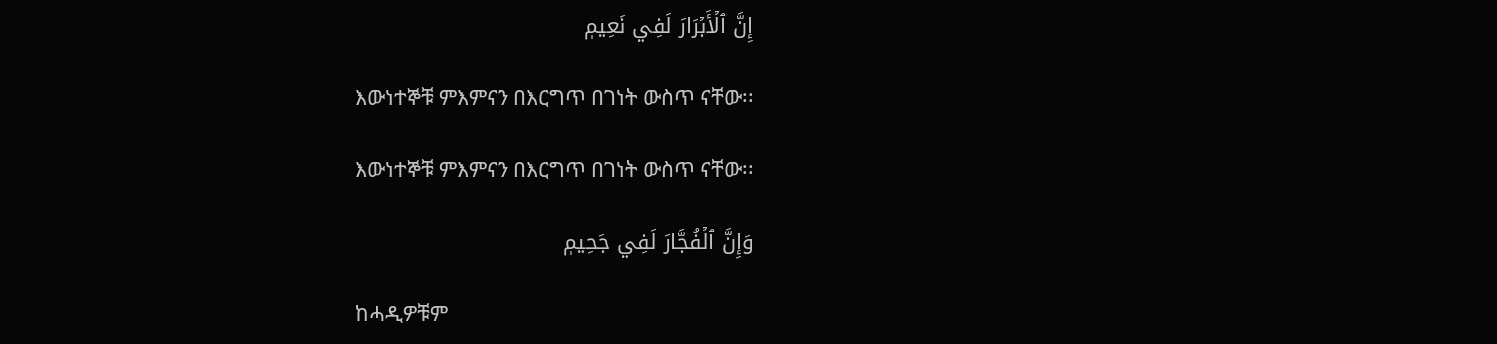إِنَّ ٱلۡأَبۡرَارَ لَفِي نَعِيمٖ

እውነተኞቹ ምእምናን በእርግጥ በገነት ውስጥ ናቸው፡፡

እውነተኞቹ ምእምናን በእርግጥ በገነት ውስጥ ናቸው፡፡

وَإِنَّ ٱلۡفُجَّارَ لَفِي جَحِيمٖ

ከሓዲዎቹም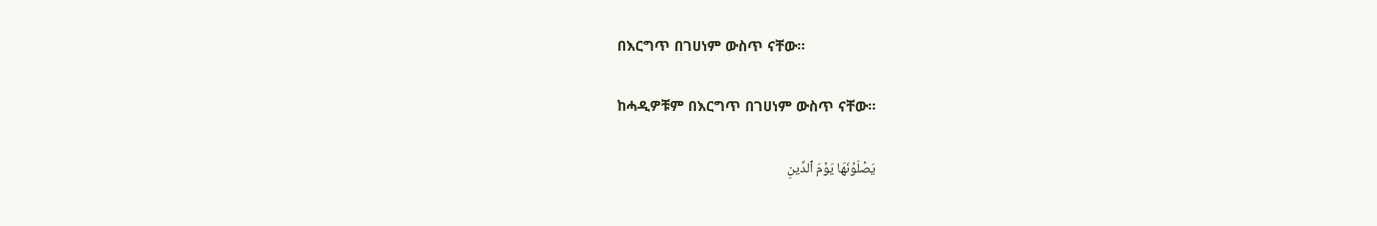በእርግጥ በገሀነም ውስጥ ናቸው፡፡

ከሓዲዎቹም በእርግጥ በገሀነም ውስጥ ናቸው፡፡

يَصۡلَوۡنَهَا يَوۡمَ ٱلدِّينِ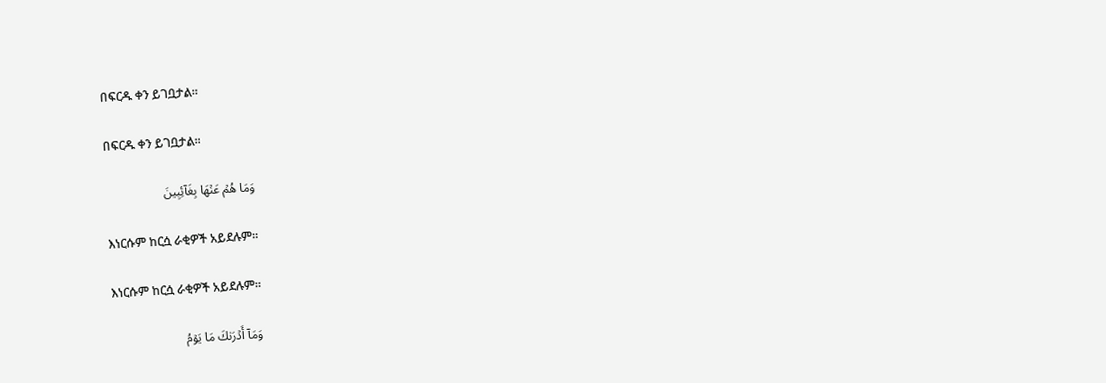በፍርዱ ቀን ይገቧታል፡፡

በፍርዱ ቀን ይገቧታል፡፡

وَمَا هُمۡ عَنۡهَا بِغَآئِبِينَ

እነርሱም ከርሷ ራቂዎች አይደሉም፡፡

እነርሱም ከርሷ ራቂዎች አይደሉም፡፡

وَمَآ أَدۡرَىٰكَ مَا يَوۡمُ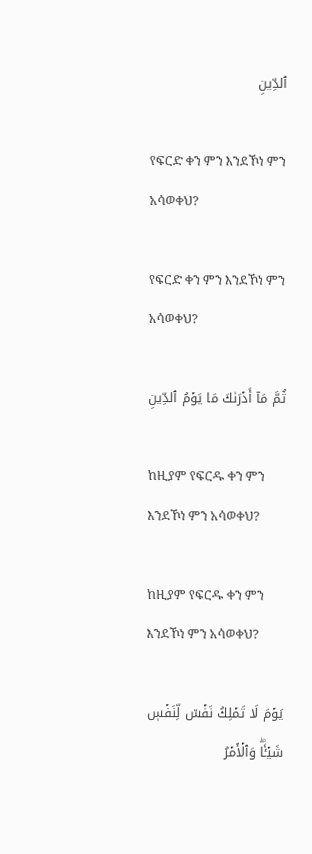ٱلدِّينِ

የፍርድ ቀን ምን እንደኾነ ምን አሳወቀህ?

የፍርድ ቀን ምን እንደኾነ ምን አሳወቀህ?

ثُمَّ مَآ أَدۡرَىٰكَ مَا يَوۡمُ ٱلدِّينِ

ከዚያም የፍርዱ ቀን ምን እንደኾነ ምን አሳወቀህ?

ከዚያም የፍርዱ ቀን ምን እንደኾነ ምን አሳወቀህ?

يَوۡمَ لَا تَمۡلِكُ نَفۡسٞ لِّنَفۡسٖ شَيۡـٔٗاۖ وَٱلۡأَمۡرُ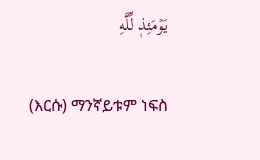يَوۡمَئِذٖ لِّلَّهِ

(እርሱ) ማንኛይቱም ነፍስ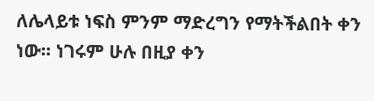ለሌላይቱ ነፍስ ምንም ማድረግን የማትችልበት ቀን ነው፡፡ ነገሩም ሁሉ በዚያ ቀን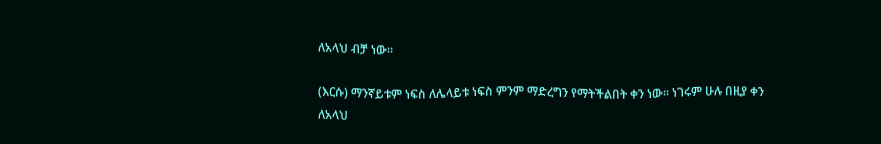ለአላህ ብቻ ነው፡፡

(እርሱ) ማንኛይቱም ነፍስ ለሌላይቱ ነፍስ ምንም ማድረግን የማትችልበት ቀን ነው፡፡ ነገሩም ሁሉ በዚያ ቀን ለአላህ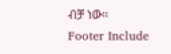ብቻ ነው፡፡
Footer Include